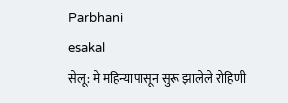Parbhani
esakal
सेलू: मे महिन्यापासून सुरू झालेले रोहिणी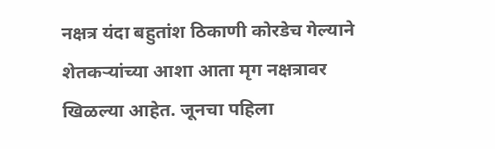नक्षत्र यंदा बहुतांश ठिकाणी कोरडेच गेल्याने शेतकऱ्यांच्या आशा आता मृग नक्षत्रावर खिळल्या आहेत. जूनचा पहिला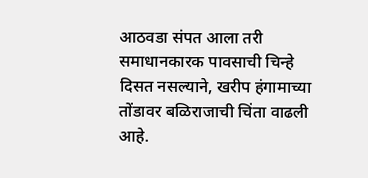आठवडा संपत आला तरी समाधानकारक पावसाची चिन्हे दिसत नसल्याने, खरीप हंगामाच्या तोंडावर बळिराजाची चिंता वाढली आहे.